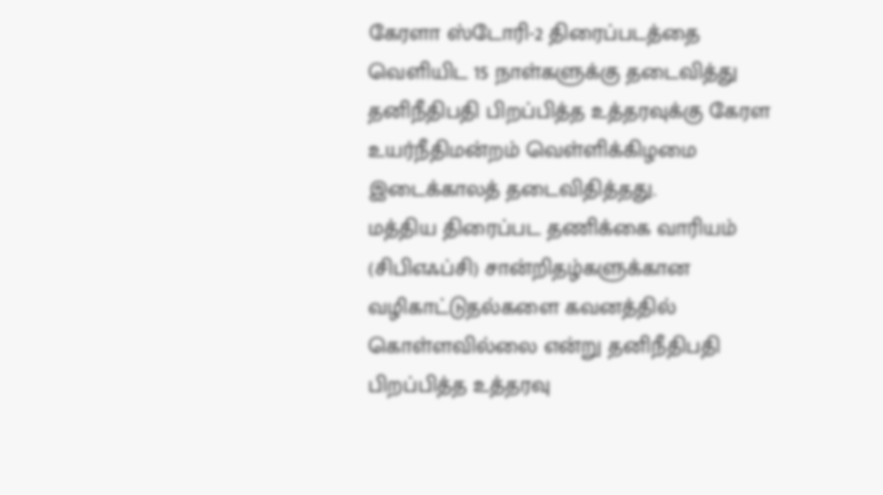கேரளா ஸ்டோரி-2 திரைப்படத்தை வெளியிட 15 நாள்களுக்கு தடைவித்து தனிநீதிபதி பிறப்பித்த உத்தரவுக்கு கேரள உயர்நீதிமன்றம் வெள்ளிக்கிழமை இடைக்காலத் தடைவிதித்தது.
மத்திய திரைப்பட தணிக்கை வாரியம் (சிபிஎஃப்சி) சான்றிதழ்களுக்கான வழிகாட்டுதல்களை கவனத்தில் கொள்ளவில்லை என்று தனிநீதிபதி பிறப்பித்த உத்தரவு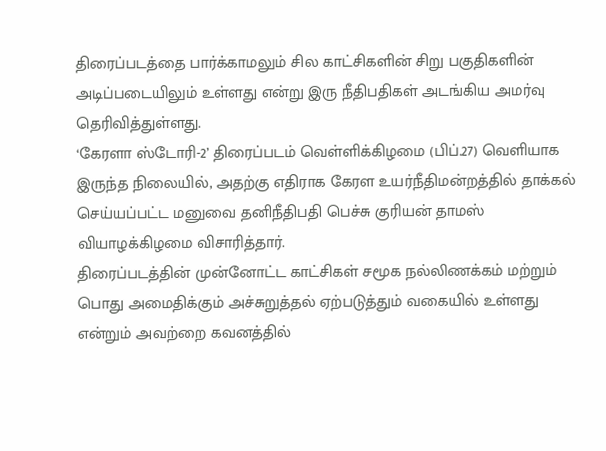திரைப்படத்தை பார்க்காமலும் சில காட்சிகளின் சிறு பகுதிகளின் அடிப்படையிலும் உள்ளது என்று இரு நீதிபதிகள் அடங்கிய அமர்வு தெரிவித்துள்ளது.
‘கேரளா ஸ்டோரி-2’ திரைப்படம் வெள்ளிக்கிழமை (பிப்.27) வெளியாக இருந்த நிலையில், அதற்கு எதிராக கேரள உயர்நீதிமன்றத்தில் தாக்கல் செய்யப்பட்ட மனுவை தனிநீதிபதி பெச்சு குரியன் தாமஸ் வியாழக்கிழமை விசாரித்தார்.
திரைப்படத்தின் முன்னோட்ட காட்சிகள் சமூக நல்லிணக்கம் மற்றும் பொது அமைதிக்கும் அச்சுறுத்தல் ஏற்படுத்தும் வகையில் உள்ளது என்றும் அவற்றை கவனத்தில்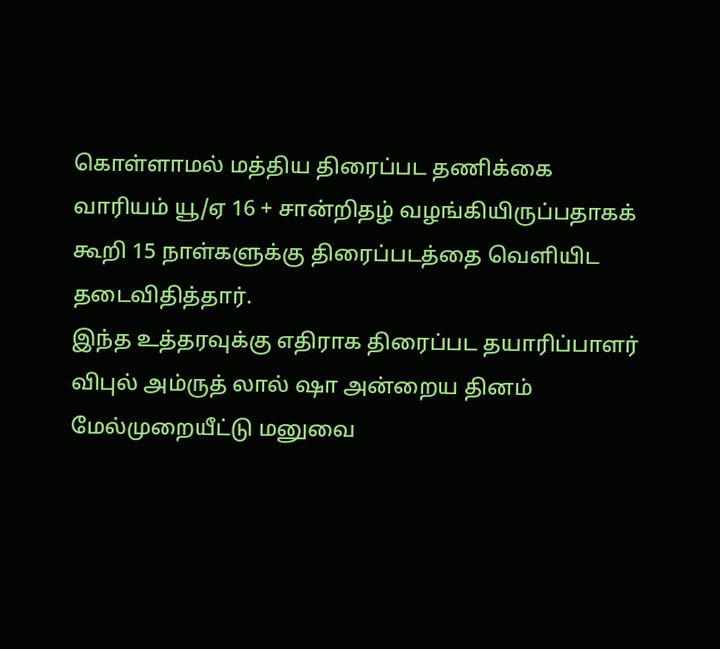கொள்ளாமல் மத்திய திரைப்பட தணிக்கை வாரியம் யூ/ஏ 16 + சான்றிதழ் வழங்கியிருப்பதாகக் கூறி 15 நாள்களுக்கு திரைப்படத்தை வெளியிட தடைவிதித்தார்.
இந்த உத்தரவுக்கு எதிராக திரைப்பட தயாரிப்பாளர் விபுல் அம்ருத் லால் ஷா அன்றைய தினம் மேல்முறையீட்டு மனுவை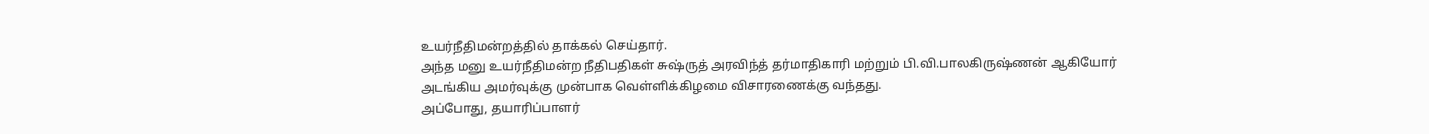உயர்நீதிமன்றத்தில் தாக்கல் செய்தார்.
அந்த மனு உயர்நீதிமன்ற நீதிபதிகள் சுஷ்ருத் அரவிந்த் தர்மாதிகாரி மற்றும் பி.வி.பாலகிருஷ்ணன் ஆகியோர் அடங்கிய அமர்வுக்கு முன்பாக வெள்ளிக்கிழமை விசாரணைக்கு வந்தது.
அப்போது, தயாரிப்பாளர்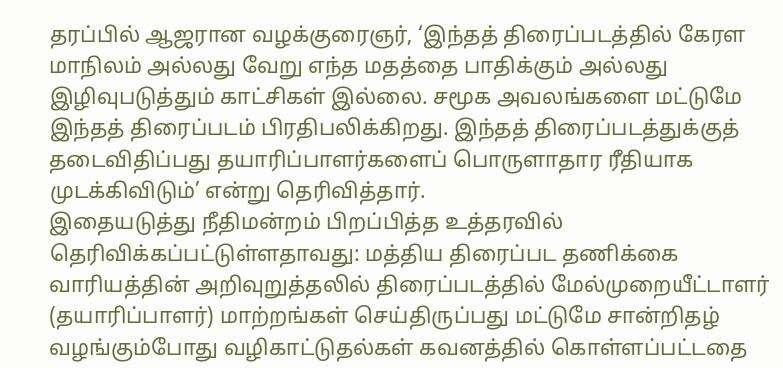தரப்பில் ஆஜரான வழக்குரைஞர், ‘இந்தத் திரைப்படத்தில் கேரள மாநிலம் அல்லது வேறு எந்த மதத்தை பாதிக்கும் அல்லது இழிவுபடுத்தும் காட்சிகள் இல்லை. சமூக அவலங்களை மட்டுமே இந்தத் திரைப்படம் பிரதிபலிக்கிறது. இந்தத் திரைப்படத்துக்குத் தடைவிதிப்பது தயாரிப்பாளர்களைப் பொருளாதார ரீதியாக முடக்கிவிடும்’ என்று தெரிவித்தார்.
இதையடுத்து நீதிமன்றம் பிறப்பித்த உத்தரவில் தெரிவிக்கப்பட்டுள்ளதாவது: மத்திய திரைப்பட தணிக்கை வாரியத்தின் அறிவுறுத்தலில் திரைப்படத்தில் மேல்முறையீட்டாளர் (தயாரிப்பாளர்) மாற்றங்கள் செய்திருப்பது மட்டுமே சான்றிதழ் வழங்கும்போது வழிகாட்டுதல்கள் கவனத்தில் கொள்ளப்பட்டதை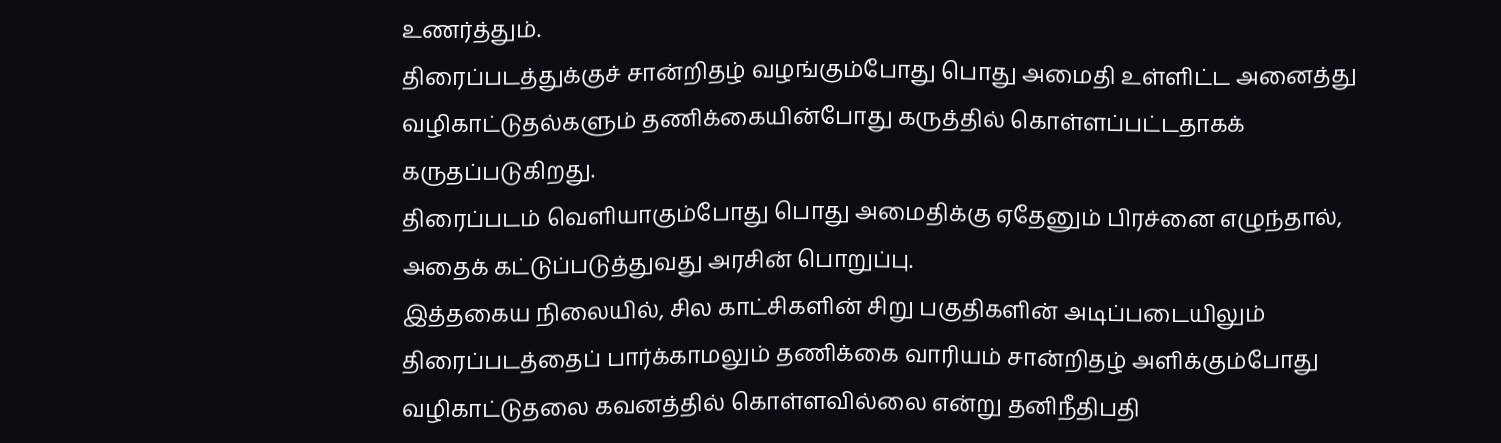உணர்த்தும்.
திரைப்படத்துக்குச் சான்றிதழ் வழங்கும்போது பொது அமைதி உள்ளிட்ட அனைத்து வழிகாட்டுதல்களும் தணிக்கையின்போது கருத்தில் கொள்ளப்பட்டதாகக் கருதப்படுகிறது.
திரைப்படம் வெளியாகும்போது பொது அமைதிக்கு ஏதேனும் பிரச்னை எழுந்தால், அதைக் கட்டுப்படுத்துவது அரசின் பொறுப்பு.
இத்தகைய நிலையில், சில காட்சிகளின் சிறு பகுதிகளின் அடிப்படையிலும் திரைப்படத்தைப் பார்க்காமலும் தணிக்கை வாரியம் சான்றிதழ் அளிக்கும்போது வழிகாட்டுதலை கவனத்தில் கொள்ளவில்லை என்று தனிநீதிபதி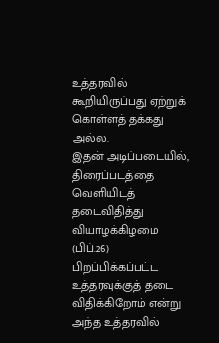உத்தரவில் கூறியிருப்பது ஏற்றுக் கொள்ளத் தக்கது அல்ல.
இதன் அடிப்படையில், திரைப்படத்தை வெளியிடத் தடைவிதித்து வியாழக்கிழமை (பிப்.26) பிறப்பிக்கப்பட்ட உத்தரவுக்குத் தடை விதிக்கிறோம் என்று அந்த உத்தரவில்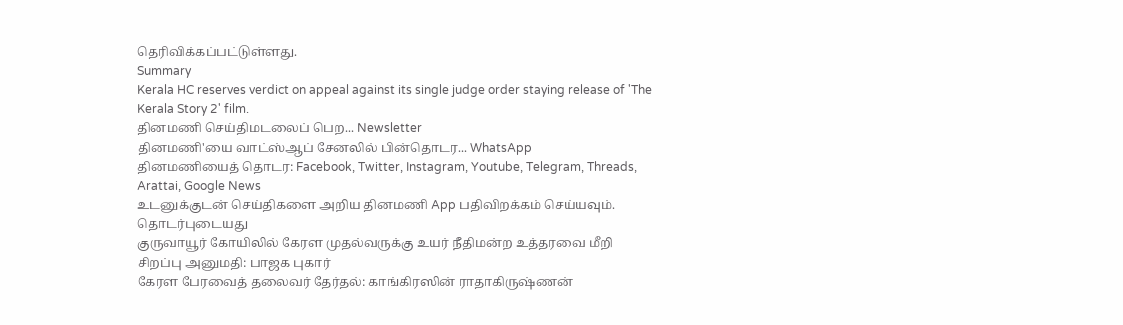தெரிவிக்கப்பட்டுள்ளது.
Summary
Kerala HC reserves verdict on appeal against its single judge order staying release of 'The Kerala Story 2' film.
தினமணி செய்திமடலைப் பெற... Newsletter
தினமணி'யை வாட்ஸ்ஆப் சேனலில் பின்தொடர... WhatsApp
தினமணியைத் தொடர: Facebook, Twitter, Instagram, Youtube, Telegram, Threads, Arattai, Google News
உடனுக்குடன் செய்திகளை அறிய தினமணி App பதிவிறக்கம் செய்யவும்.
தொடர்புடையது
குருவாயூர் கோயிலில் கேரள முதல்வருக்கு உயர் நீதிமன்ற உத்தரவை மீறி சிறப்பு அனுமதி: பாஜக புகார்
கேரள பேரவைத் தலைவர் தேர்தல்: காங்கிரஸின் ராதாகிருஷ்ணன்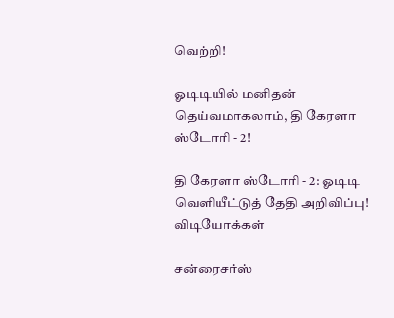வெற்றி!

ஓடிடியில் மனிதன் தெய்வமாகலாம், தி கேரளா ஸ்டோரி - 2!

தி கேரளா ஸ்டோரி - 2: ஓடிடி வெளியீட்டுத் தேதி அறிவிப்பு!
விடியோக்கள்

சன்ரைசர்ஸ்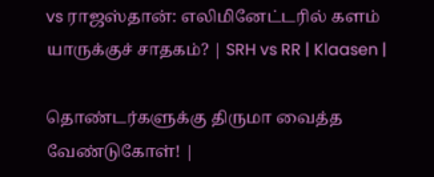vs ராஜஸ்தான்: எலிமினேட்டரில் களம் யாருக்குச் சாதகம்? | SRH vs RR | Klaasen |

தொண்டர்களுக்கு திருமா வைத்த வேண்டுகோள்! |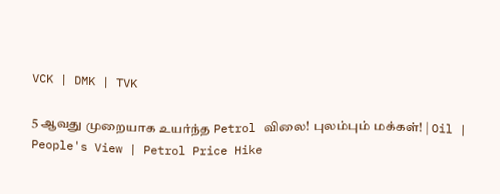VCK | DMK | TVK

5 ஆவது முறையாக உயர்ந்த Petrol விலை! புலம்பும் மக்கள்! | Oil | People's View | Petrol Price Hike